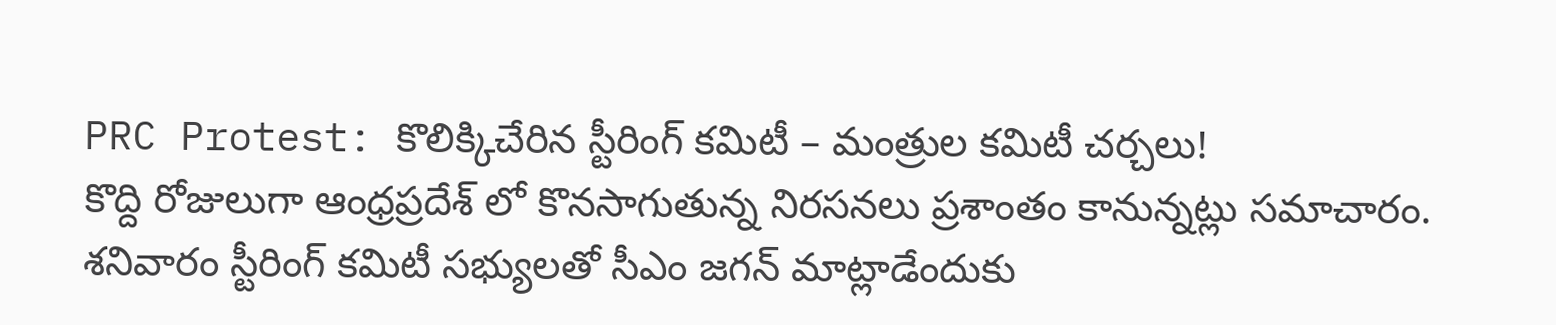PRC Protest: కొలిక్కిచేరిన స్టీరింగ్ కమిటీ – మంత్రుల కమిటీ చర్చలు!
కొద్ది రోజులుగా ఆంధ్రప్రదేశ్ లో కొనసాగుతున్న నిరసనలు ప్రశాంతం కానున్నట్లు సమాచారం. శనివారం స్టీరింగ్ కమిటీ సభ్యులతో సీఎం జగన్ మాట్లాడేందుకు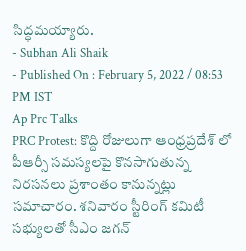సిద్ధమయ్యారు.
- Subhan Ali Shaik
- Published On : February 5, 2022 / 08:53 PM IST
Ap Prc Talks
PRC Protest: కొద్ది రోజులుగా ఆంధ్రప్రదేశ్ లో పీఆర్సీ సమస్యలపై కొనసాగుతున్న నిరసనలు ప్రశాంతం కానున్నట్లు సమాచారం. శనివారం స్టీరింగ్ కమిటీ సభ్యులతో సీఎం జగన్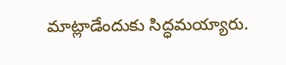మాట్లాడేందుకు సిద్ధమయ్యారు.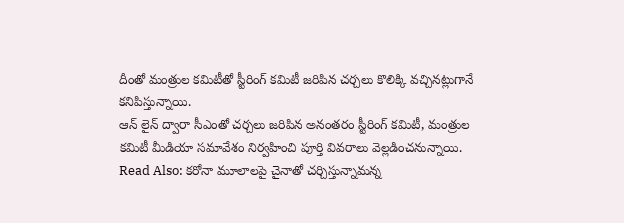దీంతో మంత్రుల కమిటీతో స్టీరింగ్ కమిటీ జరిపిన చర్చలు కొలిక్కి వచ్చినట్లుగానే కనిపిస్తున్నాయి.
ఆన్ లైన్ ద్వారా సీఎంతో చర్చలు జరిపిన అనంతరం స్టీరింగ్ కమిటీ, మంత్రుల కమిటీ మీడియా సమావేశం నిర్వహించి పూర్తి వివరాలు వెల్లడించనున్నాయి.
Read Also: కరోనా మూలాలపై చైనాతో చర్చిస్తున్నామన్న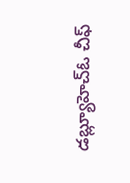డబ్ల్యూహెచ్ఓ చీఫ్